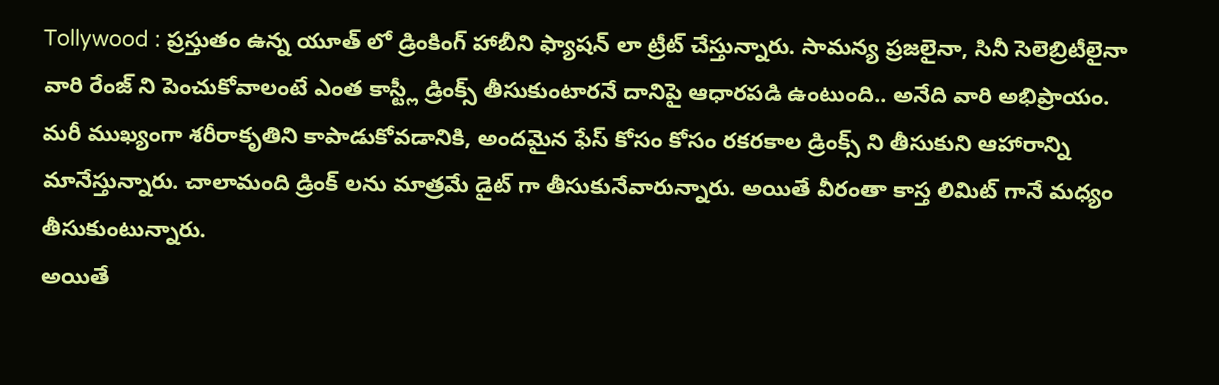Tollywood : ప్రస్తుతం ఉన్న యూత్ లో డ్రింకింగ్ హాబీని ఫ్యాషన్ లా ట్రీట్ చేస్తున్నారు. సామన్య ప్రజలైనా, సినీ సెలెబ్రిటీలైనా వారి రేంజ్ ని పెంచుకోవాలంటే ఎంత కాస్ట్లీ డ్రింక్స్ తీసుకుంటారనే దానిపై ఆధారపడి ఉంటుంది.. అనేది వారి అభిప్రాయం. మరీ ముఖ్యంగా శరీరాకృతిని కాపాడుకోవడానికి, అందమైన ఫేస్ కోసం కోసం రకరకాల డ్రింక్స్ ని తీసుకుని ఆహారాన్ని మానేస్తున్నారు. చాలామంది డ్రింక్ లను మాత్రమే డైట్ గా తీసుకునేవారున్నారు. అయితే వీరంతా కాస్త లిమిట్ గానే మధ్యం తీసుకుంటున్నారు.
అయితే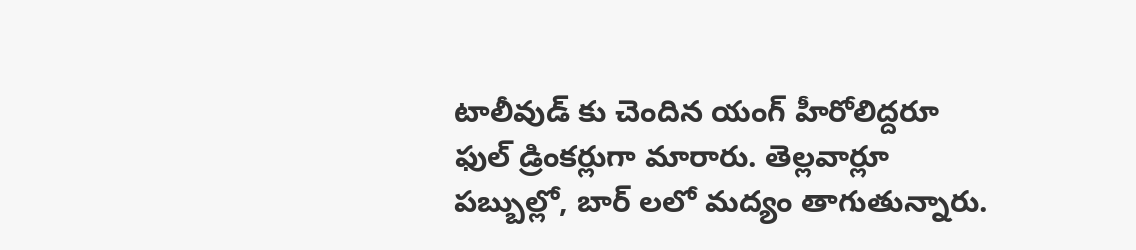టాలీవుడ్ కు చెందిన యంగ్ హీరోలిద్దరూ ఫుల్ డ్రింకర్లుగా మారారు. తెల్లవార్లూ పబ్బుల్లో, బార్ లలో మద్యం తాగుతున్నారు.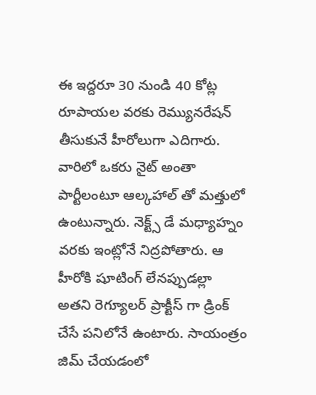ఈ ఇద్దరూ 30 నుండి 40 కోట్ల రూపాయల వరకు రెమ్యునరేషన్ తీసుకునే హీరోలుగా ఎదిగారు. వారిలో ఒకరు నైట్ అంతా పార్టీలంటూ ఆల్కహాల్ తో మత్తులో ఉంటున్నారు. నెక్ట్స్ డే మధ్యాహ్నం వరకు ఇంట్లోనే నిద్రపోతారు. ఆ హీరోకి షూటింగ్ లేనప్పుడల్లా అతని రెగ్యూలర్ ప్రాక్టీస్ గా డ్రింక్ చేసే పనిలోనే ఉంటారు. సాయంత్రం జిమ్ చేయడంలో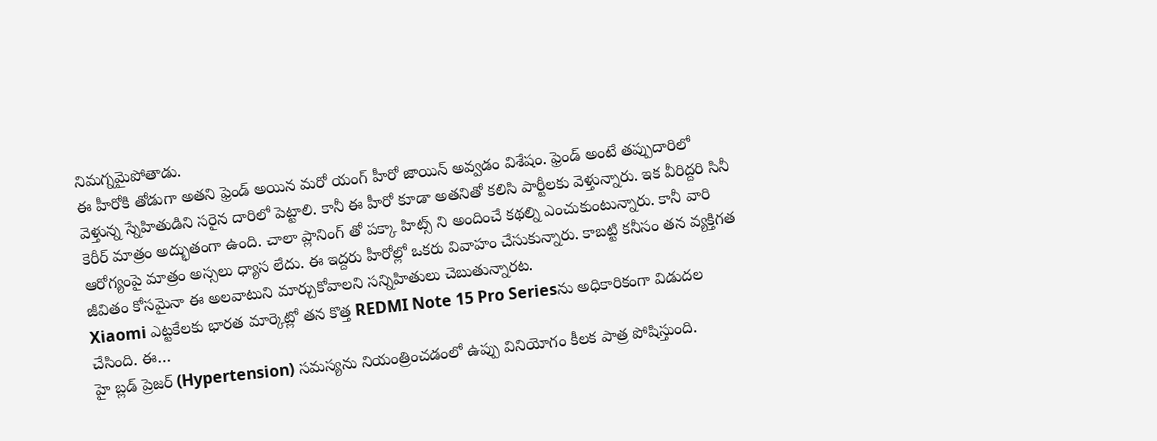నిమగ్నమైపోతాడు.
ఈ హీరోకి తోడుగా అతని ఫ్రెండ్ అయిన మరో యంగ్ హీరో జాయిన్ అవ్వడం విశేషం. ఫ్రెండ్ అంటే తప్పుదారిలో వెళ్తున్న స్నేహితుడిని సరైన దారిలో పెట్టాలి. కానీ ఈ హీరో కూడా అతనితో కలిసి పార్టీలకు వెళ్తున్నారు. ఇక వీరిద్దరి సినీ కెరీర్ మాత్రం అద్భుతంగా ఉంది. చాలా ప్లానింగ్ తో పక్కా హిట్స్ ని అందించే కథల్ని ఎంచుకుంటున్నారు. కానీ వారి ఆరోగ్యంపై మాత్రం అస్సలు ధ్యాస లేదు. ఈ ఇద్దరు హీరోల్లో ఒకరు వివాహం చేసుకున్నారు. కాబట్టి కనీసం తన వ్యక్తిగత జీవితం కోసమైనా ఈ అలవాటుని మార్చుకోవాలని సన్నిహితులు చెబుతున్నారట.
Xiaomi ఎట్టకేలకు భారత మార్కెట్లో తన కొత్త REDMI Note 15 Pro Seriesను అధికారికంగా విడుదల చేసింది. ఈ…
హై బ్లడ్ ప్రెజర్ (Hypertension) సమస్యను నియంత్రించడంలో ఉప్పు వినియోగం కీలక పాత్ర పోషిస్తుంది.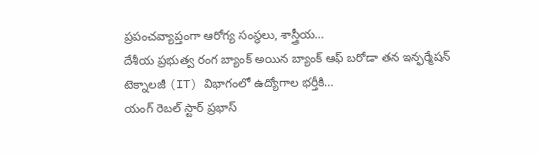ప్రపంచవ్యాప్తంగా ఆరోగ్య సంస్థలు, శాస్త్రీయ…
దేశీయ ప్రభుత్వ రంగ బ్యాంక్ అయిన బ్యాంక్ ఆఫ్ బరోడా తన ఇన్ఫర్మేషన్ టెక్నాలజీ (IT) విభాగంలో ఉద్యోగాల భర్తీకి…
యంగ్ రెబల్ స్టార్ ప్రభాస్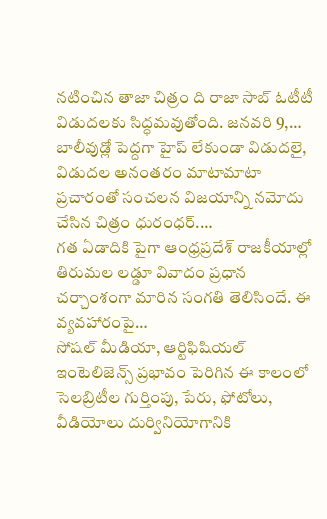నటించిన తాజా చిత్రం ది రాజా సాబ్ ఓటీటీ విడుదలకు సిద్ధమవుతోంది. జనవరి 9,…
బాలీవుడ్లో పెద్దగా హైప్ లేకుండా విడుదలై, విడుదల అనంతరం మాటామాటా ప్రచారంతో సంచలన విజయాన్ని నమోదు చేసిన చిత్రం ధురంధర్.…
గత ఏడాదికి పైగా ఆంధ్రప్రదేశ్ రాజకీయాల్లో తిరుమల లడ్డూ వివాదం ప్రధాన చర్చాంశంగా మారిన సంగతి తెలిసిందే. ఈ వ్యవహారంపై…
సోషల్ మీడియా, ఆర్టిఫిషియల్ ఇంటెలిజెన్స్ ప్రభావం పెరిగిన ఈ కాలంలో సెలబ్రిటీల గుర్తింపు, పేరు, ఫోటోలు, వీడియోలు దుర్వినియోగానికి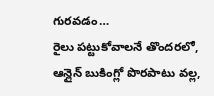గురవడం…
రైలు పట్టుకోవాలనే తొందరలో, ఆన్లైన్ బుకింగ్లో పొరపాటు వల్ల,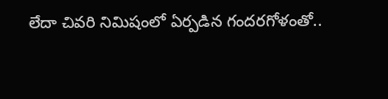లేదా చివరి నిమిషంలో ఏర్పడిన గందరగోళంతో..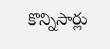కొన్నిసార్లు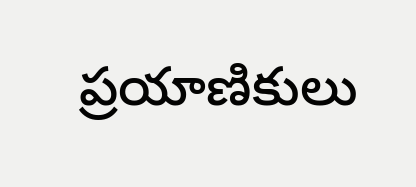ప్రయాణికులు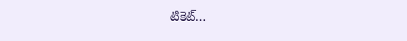టికెట్…